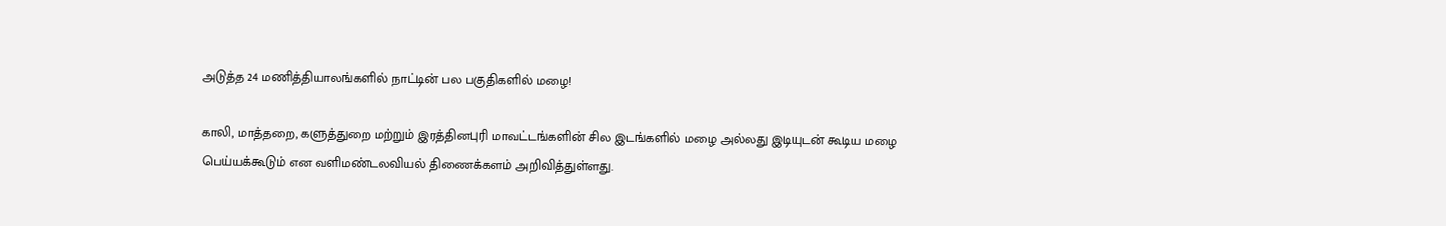அடுத்த 24 மணித்தியாலங்களில் நாட்டின் பல பகுதிகளில் மழை!

காலி, மாத்தறை, களுத்துறை மற்றும் இரத்தினபுரி மாவட்டங்களின் சில இடங்களில் மழை அல்லது இடியுடன் கூடிய மழை பெய்யக்கூடும் என வளிமண்டலவியல் திணைக்களம் அறிவித்துள்ளது.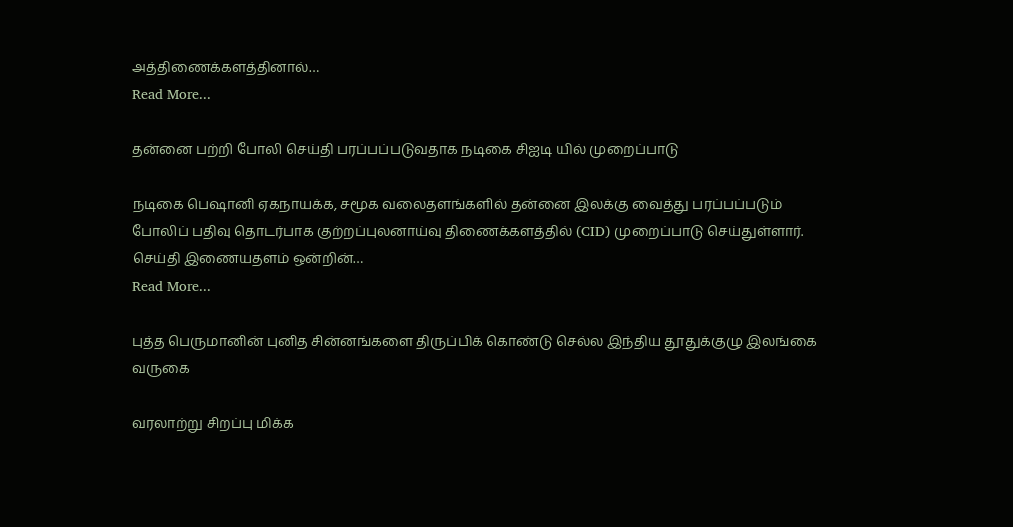அத்திணைக்களத்தினால்…
Read More...

தன்னை பற்றி போலி செய்தி பரப்பப்படுவதாக நடிகை சிஐடி யில் முறைப்பாடு

நடிகை பெஷானி ஏகநாயக்க, சமூக வலைதளங்களில் தன்னை இலக்கு வைத்து பரப்பப்படும் போலிப் பதிவு தொடர்பாக குற்றப்புலனாய்வு திணைக்களத்தில் (CID) முறைப்பாடு செய்துள்ளார். செய்தி இணையதளம் ஒன்றின்…
Read More...

புத்த பெருமானின் புனித சின்னங்களை திருப்பிக் கொண்டு செல்ல இந்திய தூதுக்குழு இலங்கை வருகை

வரலாற்று சிறப்பு மிக்க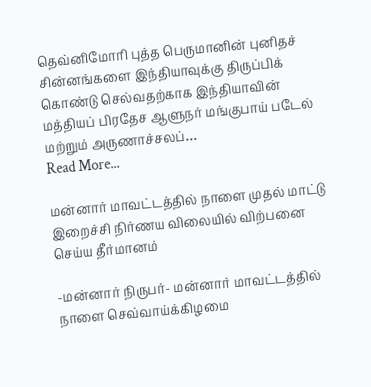தெவ்னிமோரி புத்த பெருமானின் புனிதச் சின்னங்களை இந்தியாவுக்கு திருப்பிக் கொண்டு செல்வதற்காக இந்தியாவின் மத்தியப் பிரதேச ஆளுநர் மங்குபாய் படேல் மற்றும் அருணாச்சலப்…
Read More...

மன்னார் மாவட்டத்தில் நாளை முதல் மாட்டு இறைச்சி நிர்ணய விலையில் விற்பனை செய்ய தீர்மானம்

-மன்னார் நிருபர்- மன்னார் மாவட்டத்தில் நாளை செவ்வாய்க்கிழமை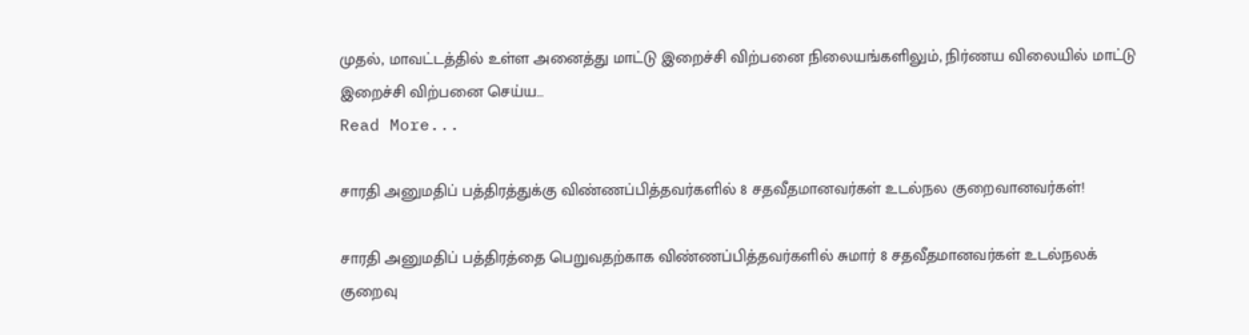முதல், மாவட்டத்தில் உள்ள அனைத்து மாட்டு இறைச்சி விற்பனை நிலையங்களிலும், நிர்ணய விலையில் மாட்டு இறைச்சி விற்பனை செய்ய…
Read More...

சாரதி அனுமதிப் பத்திரத்துக்கு விண்ணப்பித்தவர்களில் 8 சதவீதமானவர்கள் உடல்நல குறைவானவர்கள்!

சாரதி அனுமதிப் பத்திரத்தை பெறுவதற்காக விண்ணப்பித்தவர்களில் சுமார் 8 சதவீதமானவர்கள் உடல்நலக் குறைவு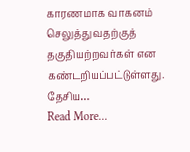காரணமாக வாகனம் செலுத்துவதற்குத் தகுதியற்றவர்கள் என கண்டறியப்பட்டுள்ளது. தேசிய…
Read More...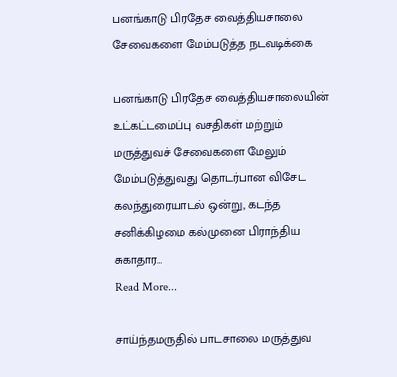பனங்காடு பிரதேச வைத்தியசாலை சேவைகளை மேம்படுத்த நடவடிக்கை

பனங்காடு பிரதேச வைத்தியசாலையின் உட்கட்டமைப்பு வசதிகள் மற்றும் மருத்துவச் சேவைகளை மேலும் மேம்படுத்துவது தொடர்பான விசேட கலந்துரையாடல் ஒன்று, கடந்த சனிக்கிழமை கல்முனை பிராந்திய சுகாதார…
Read More...

சாய்ந்தமருதில் பாடசாலை மருத்துவ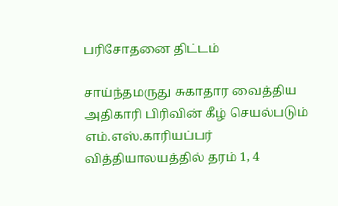பரிசோதனை திட்டம்

சாய்ந்தமருது சுகாதார வைத்திய அதிகாரி பிரிவின் கீழ் செயல்படும் எம்.எஸ்.காரியப்பர் வித்தியாலயத்தில் தரம் 1, 4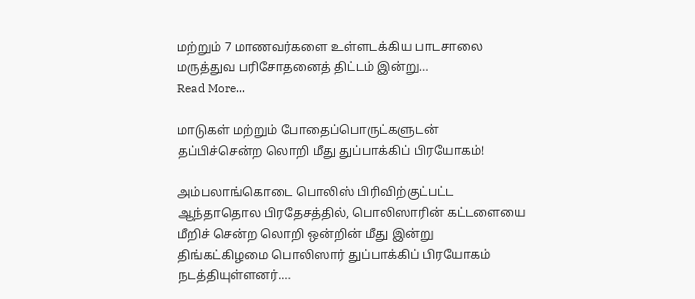மற்றும் 7 மாணவர்களை உள்ளடக்கிய பாடசாலை மருத்துவ பரிசோதனைத் திட்டம் இன்று…
Read More...

மாடுகள் மற்றும் போதைப்பொருட்களுடன் தப்பிச்சென்ற லொறி மீது துப்பாக்கிப் பிரயோகம்!

அம்பலாங்கொடை பொலிஸ் பிரிவிற்குட்பட்ட ஆந்தாதொல பிரதேசத்தில், பொலிஸாரின் கட்டளையை மீறிச் சென்ற லொறி ஒன்றின் மீது இன்று திங்கட்கிழமை பொலிஸார் துப்பாக்கிப் பிரயோகம் நடத்தியுள்ளனர்.…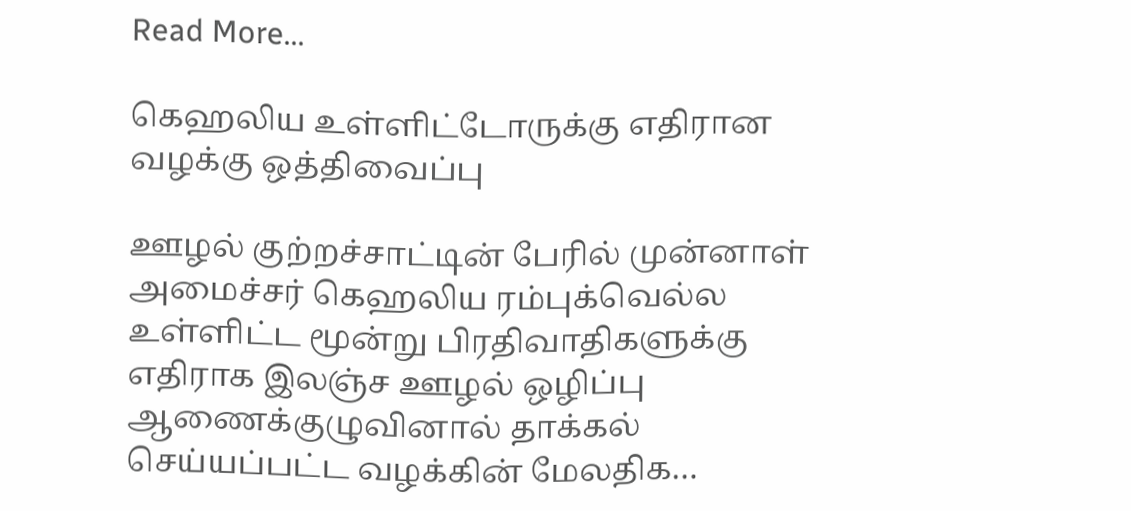Read More...

கெஹலிய உள்ளிட்டோருக்கு எதிரான வழக்கு ஒத்திவைப்பு

ஊழல் குற்றச்சாட்டின் பேரில் முன்னாள் அமைச்சர் கெஹலிய ரம்புக்வெல்ல உள்ளிட்ட மூன்று பிரதிவாதிகளுக்கு எதிராக இலஞ்ச ஊழல் ஒழிப்பு ஆணைக்குழுவினால் தாக்கல் செய்யப்பட்ட வழக்கின் மேலதிக…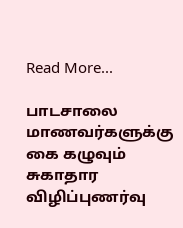Read More...

பாடசாலை மாணவர்களுக்கு கை கழுவும் சுகாதார விழிப்புணர்வு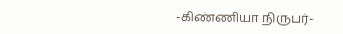-கிண்ணியா நிருபர்-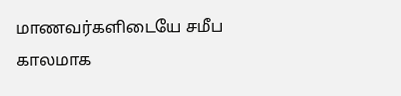மாணவர்களிடையே சமீப காலமாக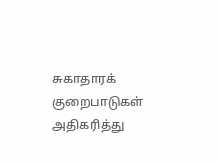சுகாதாரக் குறைபாடுகள் அதிகரித்து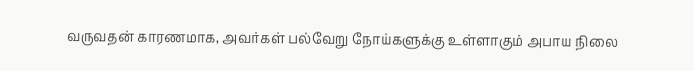வருவதன் காரணமாக, அவர்கள் பல்வேறு நோய்களுக்கு உள்ளாகும் அபாய நிலை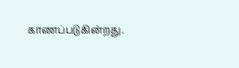காணப்படுகின்றது.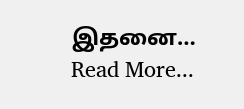இதனை…
Read More...